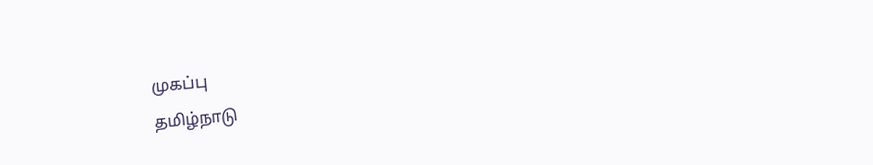முகப்பு
தமிழ்நாடு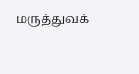மருத்துவக்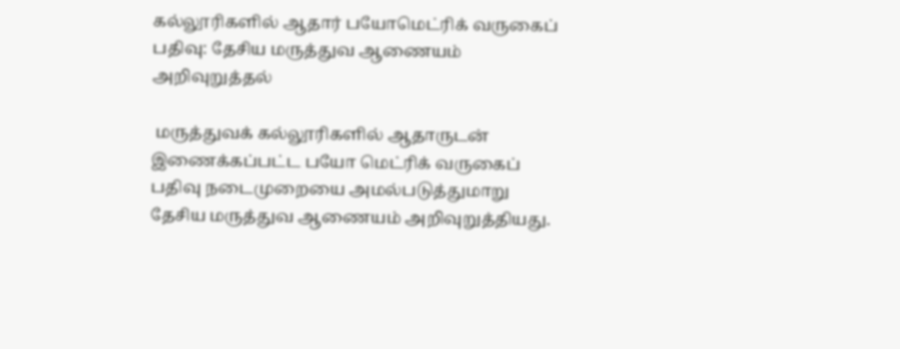கல்லூரிகளில் ஆதார் பயோமெட்ரிக் வருகைப் பதிவு: தேசிய மருத்துவ ஆணையம் அறிவுறுத்தல்

 மருத்துவக் கல்லூரிகளில் ஆதாருடன் இணைக்கப்பட்ட பயோ மெட்ரிக் வருகைப் பதிவு நடைமுறையை அமல்படுத்துமாறு தேசிய மருத்துவ ஆணையம் அறிவுறுத்தியது.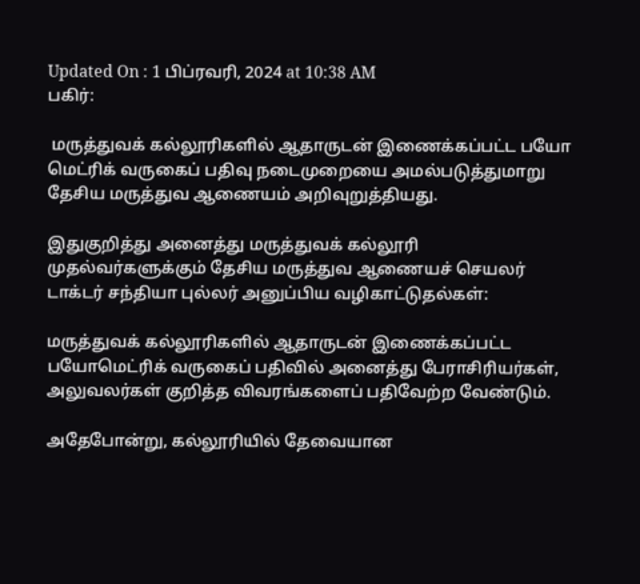Updated On : 1 பிப்ரவரி, 2024 at 10:38 AM
பகிர்:

 மருத்துவக் கல்லூரிகளில் ஆதாருடன் இணைக்கப்பட்ட பயோ மெட்ரிக் வருகைப் பதிவு நடைமுறையை அமல்படுத்துமாறு தேசிய மருத்துவ ஆணையம் அறிவுறுத்தியது.

இதுகுறித்து அனைத்து மருத்துவக் கல்லூரி முதல்வர்களுக்கும் தேசிய மருத்துவ ஆணையச் செயலர் டாக்டர் சந்தியா புல்லர் அனுப்பிய வழிகாட்டுதல்கள்:

மருத்துவக் கல்லூரிகளில் ஆதாருடன் இணைக்கப்பட்ட பயோமெட்ரிக் வருகைப் பதிவில் அனைத்து பேராசிரியர்கள், அலுவலர்கள் குறித்த விவரங்களைப் பதிவேற்ற வேண்டும்.

அதேபோன்று, கல்லூரியில் தேவையான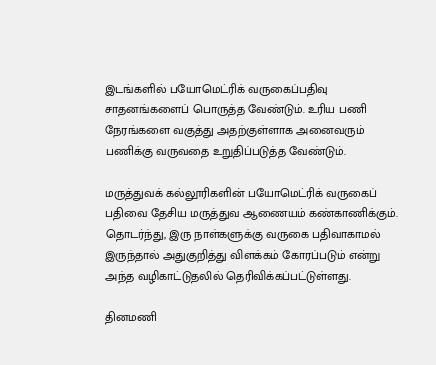இடங்களில் பயோமெட்ரிக் வருகைப்பதிவு சாதனங்களைப் பொருத்த வேண்டும். உரிய பணி நேரங்களை வகுத்து அதற்குள்ளாக அனைவரும் பணிக்கு வருவதை உறுதிப்படுத்த வேண்டும்.

மருத்துவக் கல்லூரிகளின் பயோமெட்ரிக் வருகைப் பதிவை தேசிய மருத்துவ ஆணையம் கண்காணிக்கும். தொடர்ந்து, இரு நாள்களுக்கு வருகை பதிவாகாமல் இருந்தால் அதுகுறித்து விளக்கம் கோரப்படும் என்று அந்த வழிகாட்டுதலில் தெரிவிக்கப்பட்டுள்ளது.

தினமணி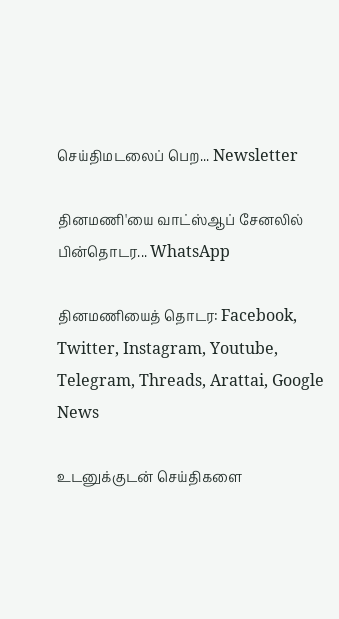செய்திமடலைப் பெற... Newsletter

தினமணி'யை வாட்ஸ்ஆப் சேனலில் பின்தொடர... WhatsApp

தினமணியைத் தொடர: Facebook, Twitter, Instagram, Youtube, Telegram, Threads, Arattai, Google News

உடனுக்குடன் செய்திகளை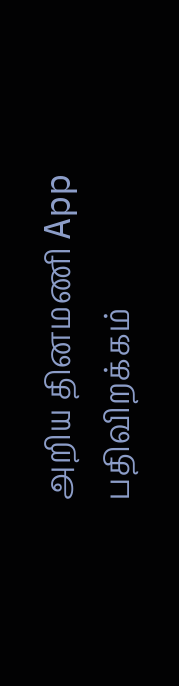அறிய தினமணி App பதிவிறக்கம்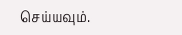செய்யவும்.